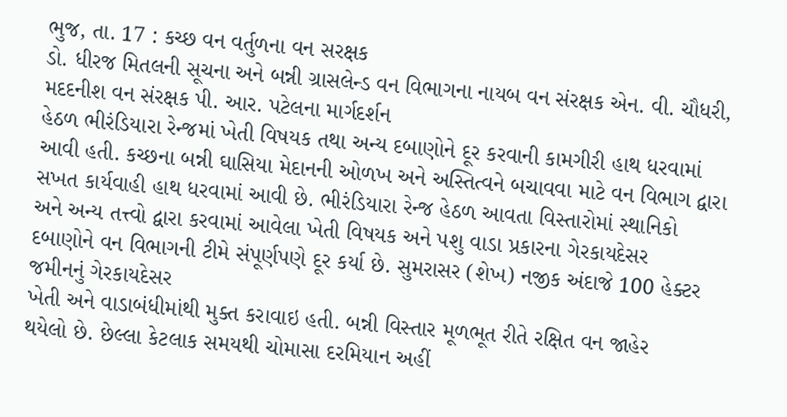ભુજ, તા. 17 : કચ્છ વન વર્તુળના વન સરક્ષક
ડો. ધીરજ મિતલની સૂચના અને બન્ની ગ્રાસલેન્ડ વન વિભાગના નાયબ વન સંરક્ષક એન. વી. ચૌધરી, મદદનીશ વન સંરક્ષક પી. આર. પટેલના માર્ગદર્શન
હેઠળ ભીરંડિયારા રેન્જમાં ખેતી વિષયક તથા અન્ય દબાણોને દૂર કરવાની કામગીરી હાથ ધરવામાં
આવી હતી. કચ્છના બન્ની ઘાસિયા મેદાનની ઓળખ અને અસ્તિત્વને બચાવવા માટે વન વિભાગ દ્વારા
સખત કાર્યવાહી હાથ ધરવામાં આવી છે. ભીરંડિયારા રેન્જ હેઠળ આવતા વિસ્તારોમાં સ્થાનિકો
અને અન્ય તત્ત્વો દ્વારા કરવામાં આવેલા ખેતી વિષયક અને પશુ વાડા પ્રકારના ગેરકાયદેસર
દબાણોને વન વિભાગની ટીમે સંપૂર્ણપણે દૂર કર્યા છે. સુમરાસર (શેખ) નજીક અંદાજે 100 હેક્ટર જમીનનું ગેરકાયદેસર
ખેતી અને વાડાબંધીમાંથી મુક્ત કરાવાઇ હતી. બન્ની વિસ્તાર મૂળભૂત રીતે રક્ષિત વન જાહેર
થયેલો છે. છેલ્લા કેટલાક સમયથી ચોમાસા દરમિયાન અહીં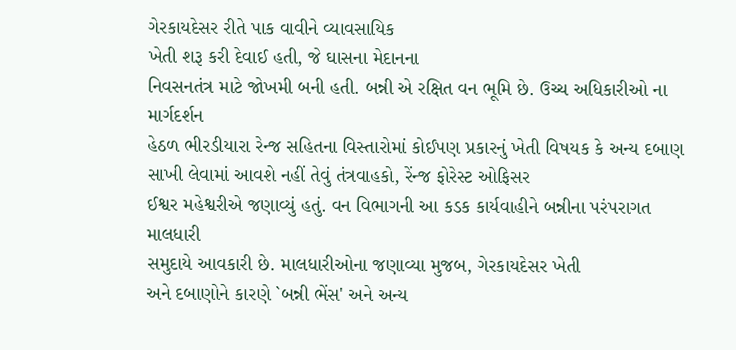ગેરકાયદેસર રીતે પાક વાવીને વ્યાવસાયિક
ખેતી શરૂ કરી દેવાઈ હતી, જે ઘાસના મેદાનના
નિવસનતંત્ર માટે જોખમી બની હતી. બન્ની એ રક્ષિત વન ભૂમિ છે. ઉચ્ચ અધિકારીઓ ના માર્ગદર્શન
હેઠળ ભીરડીયારા રેન્જ સહિતના વિસ્તારોમાં કોઈપણ પ્રકારનું ખેતી વિષયક કે અન્ય દબાણ
સાખી લેવામાં આવશે નહીં તેવું તંત્રવાહકો, રેંન્જ ફોરેસ્ટ ઓફિસર
ઈશ્વર મહેશ્વરીએ જણાવ્યું હતું. વન વિભાગની આ કડક કાર્યવાહીને બન્નીના પરંપરાગત માલધારી
સમુદાયે આવકારી છે. માલધારીઓના જણાવ્યા મુજબ, ગેરકાયદેસર ખેતી
અને દબાણોને કારણે `બન્ની ભેંસ' અને અન્ય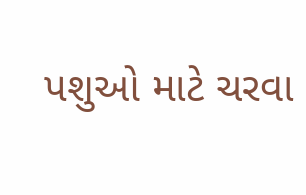પશુઓ માટે ચરવા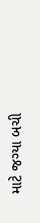માટે જગ્યા બચી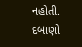નહોતી.
દબાણો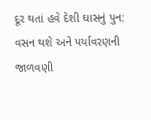દૂર થતાં હવે દેશી ઘાસનું પુન: વસન થશે અને પર્યાવરણની જાળવણી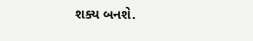શક્ય બનશે.